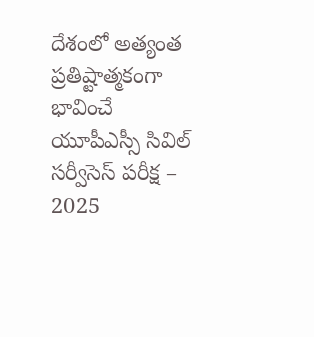దేశంలో అత్యంత ప్రతిష్టాత్మకంగా భావించే యూపీఎస్సీ సివిల్ సర్వీసెస్ పరీక్ష – 2025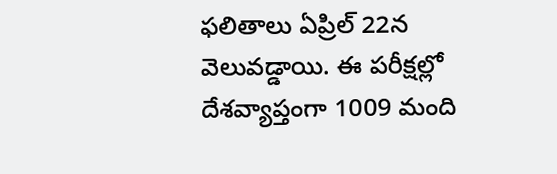ఫలితాలు ఏప్రిల్ 22న వెలువడ్డాయి. ఈ పరీక్షల్లో దేశవ్యాప్తంగా 1009 మంది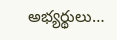అభ్యర్థులు…